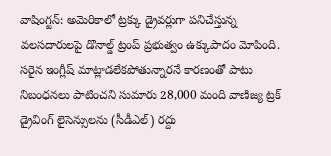వాషింగ్టన్: అమెరికాలో ట్రక్కు డ్రైవర్లుగా పనిచేస్తున్న వలసదారులపై డొనాల్డ్ ట్రంప్ ప్రభుత్వం ఉక్కుపాదం మోపింది. సరైన ఇంగ్లీష్ మాట్లాడలేకపోతున్నారనే కారణంతో పాటు నిబంధనలు పాటించని సుమారు 28,000 మంది వాణిజ్య ట్రక్ డ్రైవింగ్ లైసెన్సులను (సీడీఎల్) రద్దు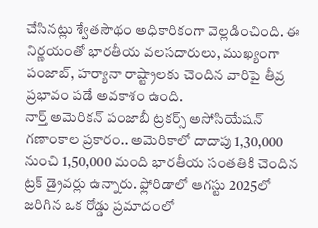చేసినట్లు శ్వేతసౌథం అధికారికంగా వెల్లడించింది. ఈ నిర్ణయంతో భారతీయ వలసదారులు, ముఖ్యంగా పంజాబ్, హర్యానా రాష్ట్రాలకు చెందిన వారిపై తీవ్ర ప్రభావం పడే అవకాశం ఉంది.
నార్త్ అమెరికన్ పంజాబీ ట్రకర్స్ అసోసియేషన్ గణాంకాల ప్రకారం.. అమెరికాలో దాదాపు 1,30,000 నుంచి 1,50,000 మంది భారతీయ సంతతికి చెందిన ట్రక్ డ్రైవర్లు ఉన్నారు. ఫ్లోరిడాలో ఆగస్టు 2025లో జరిగిన ఒక రోడ్డు ప్రమాదంలో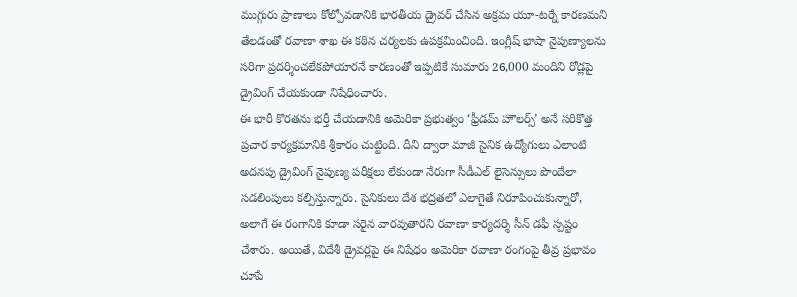ముగ్గురు ప్రాణాలు కోల్పోవడానికి భారతీయ డ్రైవర్ చేసిన అక్రమ యూ-టర్నే కారణమని తేలడంతో రవాణా శాఖ ఈ కఠిన చర్యలకు ఉపక్రమించింది. ఇంగ్లీష్ భాషా నైపుణ్యాలను సరిగా ప్రదర్శించలేకపోయారనే కారణంతో ఇప్పటికే సుమారు 26,000 మందిని రోడ్లపై డ్రైవింగ్ చేయకుండా నిషేధించారు.
ఈ భారీ కొరతను భర్తీ చేయడానికి అమెరికా ప్రభుత్వం ‘ఫ్రీడమ్ హౌలర్స్’ అనే సరికొత్త ప్రచార కార్యక్రమానికి శ్రీకారం చుట్టింది. దీని ద్వారా మాజీ సైనిక ఉద్యోగులు ఎలాంటి అదనపు డ్రైవింగ్ నైపుణ్య పరీక్షలు లేకుండా నేరుగా సీడీఎల్ లైసెన్సులు పొందేలా సడలింపులు కల్పిస్తున్నారు. సైనికులు దేశ భద్రతలో ఎలాగైతే నిరూపించుకున్నారో, అలాగే ఈ రంగానికి కూడా సరైన వారవుతారని రవాణా కార్యదర్శి సీన్ డఫీ స్పష్టం చేశారు. అయితే, విదేశీ డ్రైవర్లపై ఈ నిషేధం అమెరికా రవాణా రంగంపై తీవ్ర ప్రభావం చూపే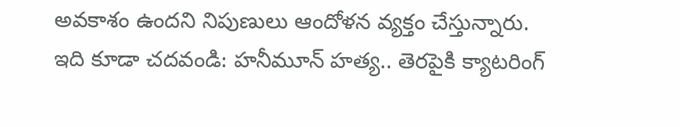అవకాశం ఉందని నిపుణులు ఆందోళన వ్యక్తం చేస్తున్నారు.
ఇది కూడా చదవండి: హనీమూన్ హత్య.. తెరపైకి క్యాటరింగ్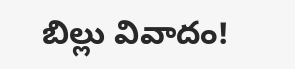బిల్లు వివాదం!